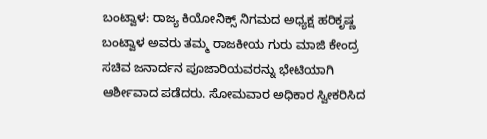ಬಂಟ್ವಾಳ: ರಾಜ್ಯ ಕಿಯೋನಿಕ್ಸ್ ನಿಗಮದ ಅಧ್ಯಕ್ಷ ಹರಿಕೃಷ್ಣ ಬಂಟ್ವಾಳ ಅವರು ತಮ್ಮ ರಾಜಕೀಯ ಗುರು ಮಾಜಿ ಕೇಂದ್ರ ಸಚಿವ ಜನಾರ್ದನ ಪೂಜಾರಿಯವರನ್ನು ಭೇಟಿಯಾಗಿ ಆರ್ಶೀವಾದ ಪಡೆದರು. ಸೋಮವಾರ ಅಧಿಕಾರ ಸ್ವೀಕರಿಸಿದ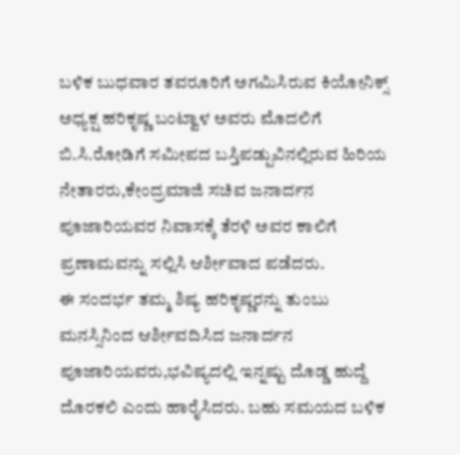ಬಳಿಕ ಬುಧವಾರ ತವರೂರಿಗೆ ಅಗಮಿಸಿರುವ ಕಿಯೋನಿಕ್ಸ್ ಅಧ್ಯಕ್ಷ ಹರಿಕೃಷ್ಣ ಬಂಟ್ವಾಳ ಅವರು ಮೊದಲಿಗೆ ಬಿ.ಸಿ.ರೋಡಿಗೆ ಸಮೀಪದ ಬಸ್ತಿಪಡ್ಪುವಿನಲ್ಲಿರುವ ಹಿರಿಯ ನೇತಾರರು,ಕೇಂದ್ರಮಾಜಿ ಸಚಿವ ಜನಾರ್ದನ ಪೂಜಾರಿಯವರ ನಿವಾಸಕ್ಕೆ ತೆರಳಿ ಅವರ ಕಾಲಿಗೆ ಪ್ರಣಾಮವನ್ನು ಸಲ್ಲಿಸಿ ಆರ್ಶೀವಾದ ಪಡೆದರು.
ಈ ಸಂದರ್ಭ ತಮ್ಮ ಶಿಷ್ಯ ಹರಿಕೃಷ್ಣರನ್ನು ತುಂಬು ಮನಸ್ಸಿನಿಂದ ಆರ್ಶೀವದಿಸಿದ ಜನಾರ್ದನ ಪೂಜಾರಿಯವರು,ಭವಿಷ್ಯದಲ್ಲಿ ಇನ್ನಷ್ಟು ದೊಡ್ಡ ಹುದ್ದೆ ದೊರಕಲಿ ಎಂದು ಹಾರೈಸಿದರು. ಬಹು ಸಮಯದ ಬಳಿಕ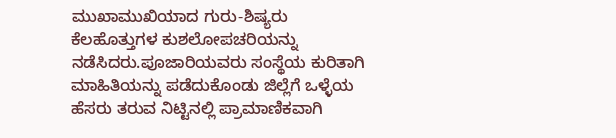ಮುಖಾಮುಖಿಯಾದ ಗುರು-ಶಿಷ್ಯರು ಕೆಲಹೊತ್ತುಗಳ ಕುಶಲೋಪಚರಿಯನ್ನು ನಡೆಸಿದರು.ಪೂಜಾರಿಯವರು ಸಂಸ್ಥೆಯ ಕುರಿತಾಗಿ ಮಾಹಿತಿಯನ್ನು ಪಡೆದುಕೊಂಡು ಜಿಲ್ಲೆಗೆ ಒಳ್ಳೆಯ ಹೆಸರು ತರುವ ನಿಟ್ಟಿನಲ್ಲಿ ಪ್ರಾಮಾಣಿಕವಾಗಿ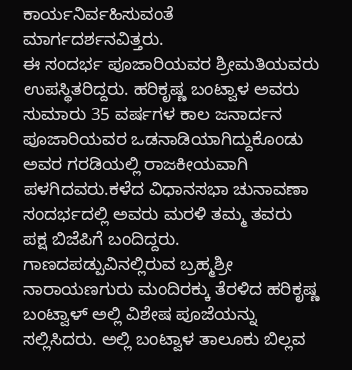ಕಾರ್ಯನಿರ್ವಹಿಸುವಂತೆ ಮಾರ್ಗದರ್ಶನವಿತ್ತರು.
ಈ ಸಂದರ್ಭ ಪೂಜಾರಿಯವರ ಶ್ರೀಮತಿಯವರು ಉಪಸ್ಥಿತರಿದ್ದರು. ಹರಿಕೃಷ್ಣ ಬಂಟ್ವಾಳ ಅವರು ಸುಮಾರು 35 ವರ್ಷಗಳ ಕಾಲ ಜನಾರ್ದನ ಪೂಜಾರಿಯವರ ಒಡನಾಡಿಯಾಗಿದ್ದುಕೊಂಡು ಅವರ ಗರಡಿಯಲ್ಲಿ ರಾಜಕೀಯವಾಗಿ ಪಳಗಿದವರು.ಕಳೆದ ವಿಧಾನಸಭಾ ಚುನಾವಣಾ ಸಂದರ್ಭದಲ್ಲಿ ಅವರು ಮರಳಿ ತಮ್ಮ ತವರು ಪಕ್ಷ ಬಿಜೆಪಿಗೆ ಬಂದಿದ್ದರು. ಗಾಣದಪಡ್ಪುವಿನಲ್ಲಿರುವ ಬ್ರಹ್ಮಶ್ರೀ ನಾರಾಯಣಗುರು ಮಂದಿರಕ್ಕು ತೆರಳಿದ ಹರಿಕೃಷ್ಣ ಬಂಟ್ವಾಳ್ ಅಲ್ಲಿ ವಿಶೇಷ ಪೂಜೆಯನ್ನು ಸಲ್ಲಿಸಿದರು. ಅಲ್ಲಿ ಬಂಟ್ವಾಳ ತಾಲೂಕು ಬಿಲ್ಲವ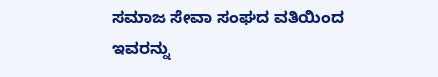ಸಮಾಜ ಸೇವಾ ಸಂಘದ ವತಿಯಿಂದ ಇವರನ್ನು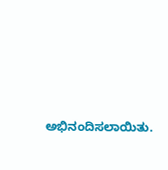ಅಭಿನಂದಿಸಲಾಯಿತು.